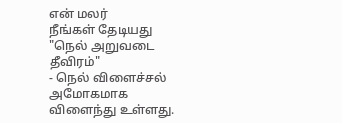என் மலர்
நீங்கள் தேடியது "நெல் அறுவடை தீவிரம்"
- நெல் விளைச்சல் அமோகமாக விளைந்து உள்ளது.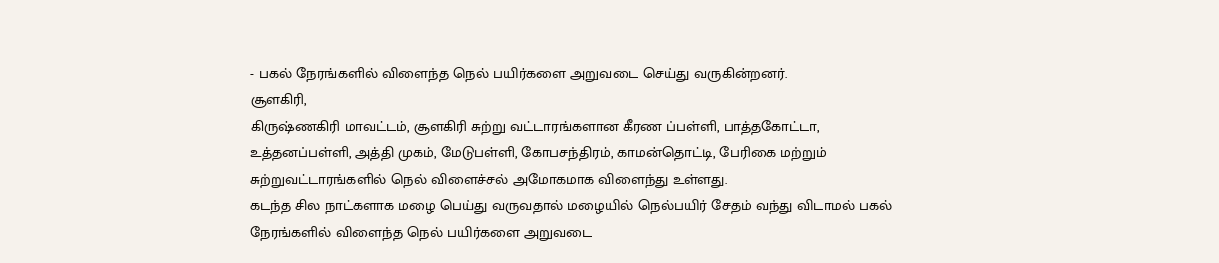- பகல் நேரங்களில் விளைந்த நெல் பயிர்களை அறுவடை செய்து வருகின்றனர்.
சூளகிரி,
கிருஷ்ணகிரி மாவட்டம், சூளகிரி சுற்று வட்டாரங்களான கீரண ப்பள்ளி, பாத்தகோட்டா, உத்தனப்பள்ளி, அத்தி முகம், மேடுபள்ளி, கோபசந்திரம், காமன்தொட்டி, பேரிகை மற்றும் சுற்றுவட்டாரங்களில் நெல் விளைச்சல் அமோகமாக விளைந்து உள்ளது.
கடந்த சில நாட்களாக மழை பெய்து வருவதால் மழையில் நெல்பயிர் சேதம் வந்து விடாமல் பகல் நேரங்களில் விளைந்த நெல் பயிர்களை அறுவடை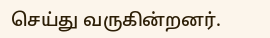செய்து வருகின்றனர்.